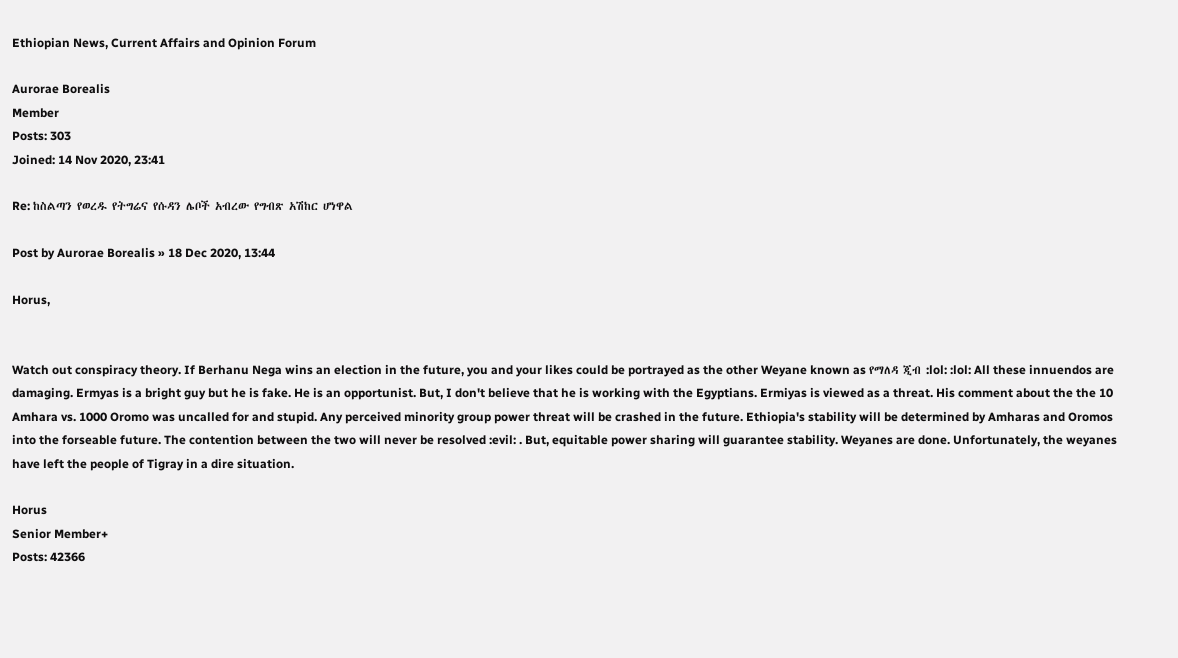Ethiopian News, Current Affairs and Opinion Forum

Aurorae Borealis
Member
Posts: 303
Joined: 14 Nov 2020, 23:41

Re: ከስልጣን የወረዱ የትግሬና የሱዳን ሌቦች አብረው የግብጽ አሽከር ሆነዋል

Post by Aurorae Borealis » 18 Dec 2020, 13:44

Horus,


Watch out conspiracy theory. If Berhanu Nega wins an election in the future, you and your likes could be portrayed as the other Weyane known as የማለዳ ጂብ :lol: :lol: All these innuendos are damaging. Ermyas is a bright guy but he is fake. He is an opportunist. But, I don't believe that he is working with the Egyptians. Ermiyas is viewed as a threat. His comment about the the 10 Amhara vs. 1000 Oromo was uncalled for and stupid. Any perceived minority group power threat will be crashed in the future. Ethiopia's stability will be determined by Amharas and Oromos into the forseable future. The contention between the two will never be resolved :evil: . But, equitable power sharing will guarantee stability. Weyanes are done. Unfortunately, the weyanes have left the people of Tigray in a dire situation.

Horus
Senior Member+
Posts: 42366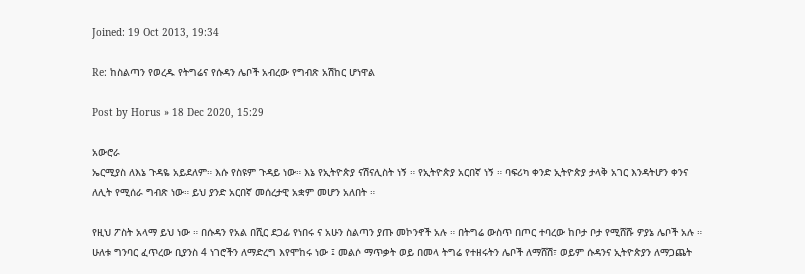Joined: 19 Oct 2013, 19:34

Re: ከስልጣን የወረዱ የትግሬና የሱዳን ሌቦች አብረው የግብጽ አሽከር ሆነዋል

Post by Horus » 18 Dec 2020, 15:29

አውሮራ
ኤርሚያስ ለእኔ ጉዳዬ አይደለም። እሱ የስዩም ጉዳይ ነው። እኔ የኢትዮጵያ ናሽናሊስት ነኝ ። የኢትዮጵያ አርበኛ ነኝ ። ባፍሪካ ቀንድ ኢትዮጵያ ታላቅ አገር እንዳትሆን ቀንና ለሊት የሚሰራ ግብጽ ነው። ይህ ያንድ አርበኛ መሰረታዊ አቋም መሆን አለበት ።

የዚህ ፖስት አላማ ይህ ነው ። በሱዳን የአል በሺር ደጋፊ የነበሩ ና አሁን ስልጣን ያጡ መኮንኖች አሉ ። በትግሬ ውስጥ በጦር ተባረው ከቦታ ቦታ የሚሸሹ ዎያኔ ሌቦች አሉ ። ሁለቱ ግንባር ፈጥረው ቢያንስ 4 ነገሮችን ለማድረግ እየሞከሩ ነው ፤ መልሶ ማጥቃት ወይ በመላ ትግሬ የተዘሩትን ሌቦች ለማሸሽ፣ ወይም ሱዳንና ኢትዮጵያን ለማጋጨት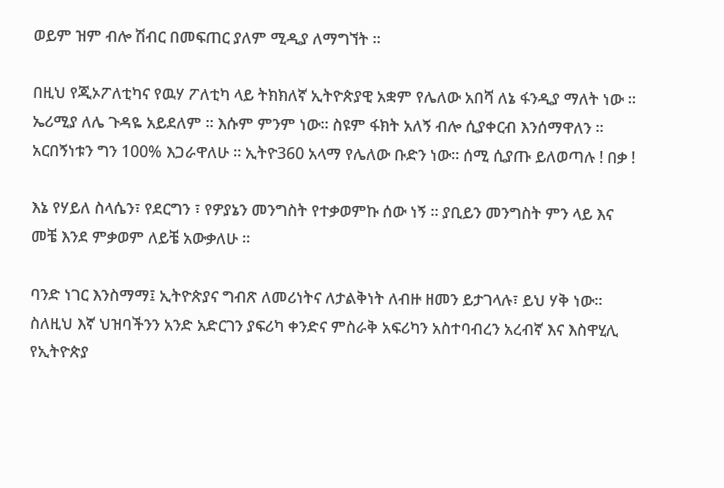ወይም ዝም ብሎ ሽብር በመፍጠር ያለም ሚዲያ ለማግኘት ።

በዚህ የጂኦፖለቲካና የዉሃ ፖለቲካ ላይ ትክክለኛ ኢትዮጵያዊ አቋም የሌለው አበሻ ለኔ ፋንዲያ ማለት ነው ። ኤሪሚያ ለሌ ጉዳዬ አይደለም ። እሱም ምንም ነው። ስዩም ፋክት አለኝ ብሎ ሲያቀርብ እንሰማዋለን ። አርበኝነቱን ግን 100% እጋራዋለሁ ። ኢትዮ360 አላማ የሌለው ቡድን ነው። ሰሚ ሲያጡ ይለወጣሉ ! በቃ !

እኔ የሃይለ ስላሴን፣ የደርግን ፣ የዎያኔን መንግስት የተቃወምኩ ሰው ነኝ ። ያቢይን መንግስት ምን ላይ እና መቼ እንደ ምቃወም ለይቼ አውቃለሁ ።

ባንድ ነገር እንስማማ፤ ኢትዮጵያና ግብጽ ለመሪነትና ለታልቅነት ለብዙ ዘመን ይታገላሉ፣ ይህ ሃቅ ነው። ስለዚህ እኛ ህዝባችንን አንድ አድርገን ያፍሪካ ቀንድና ምስራቅ አፍሪካን አስተባብረን አረብኛ እና እስዋሂሊ የኢትዮጵያ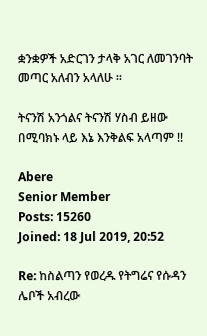ቋንቋዎች አድርገን ታላቅ አገር ለመገንባት መጣር አለብን አላለሁ ።

ትናንሽ አንጎልና ትናንሽ ሃስብ ይዘው በሚባክኑ ላይ እኔ እንቅልፍ አላጣም !!

Abere
Senior Member
Posts: 15260
Joined: 18 Jul 2019, 20:52

Re: ከስልጣን የወረዱ የትግሬና የሱዳን ሌቦች አብረው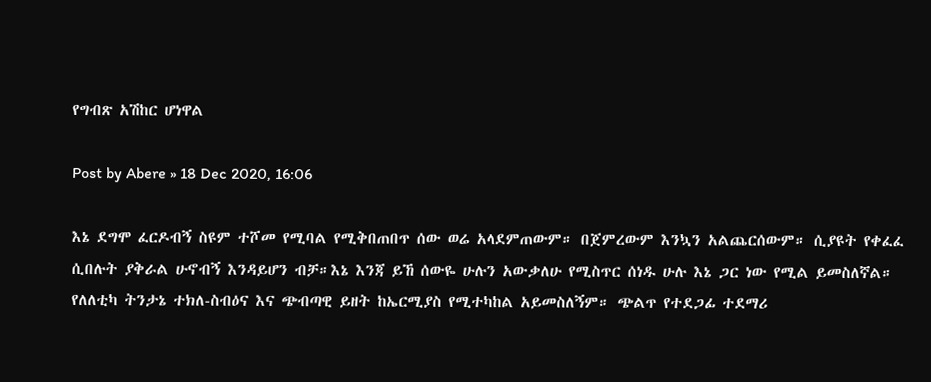የግብጽ አሽከር ሆነዋል

Post by Abere » 18 Dec 2020, 16:06

እኔ ደግሞ ፈርዶብኝ ስዩም ተሾመ የሚባል የሚቅበጠበጥ ሰው ወሬ አላደምጠውም። በጀምረውም እንኳን አልጨርሰውም። ሲያዩት የቀፈፈ ሲበሉት ያቅራል ሁኖብኝ እንዳይሆን ብቻ።እኔ እንጃ ይኸ ሰውዬ ሁሉን አውቃለሁ የሚስጥር ሰነዱ ሁሉ እኔ ጋር ነው የሚል ይመስለኛል። የለለቲካ ትንታኔ ተክለ-ስብዕና እና ጭብጣዊ ይዘት ከኤርሚያስ የሚተካከል አይመስለኝም። ጭልጥ የተደጋፊ ተደማሪ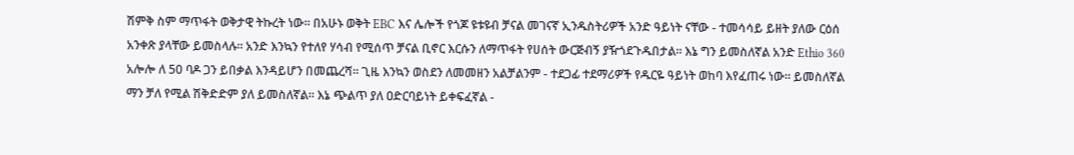ሽምቅ ስም ማጥፋት ወቅታዊ ትኩረት ነው። በአሁኑ ወቅት EBC እና ሌሎች የጎጆ ዩቱዩብ ቻናል መገናኛ ኢንዱስትሪዎች አንድ ዓይነት ናቸው - ተመሳሳይ ይዘት ያለው ርዕሰ አንቀጽ ያላቸው ይመስላሉ። አንድ እንኳን የተለየ ሃሳብ የሚሰጥ ቻናል ቢኖር እርሱን ለማጥፋት የሀሰት ውርጅብኝ ያዥጎደጉዱበታል። እኔ ግን ይመስለኛል አንድ Ethio 360 አሎሎ ለ 50 ባዶ ጋን ይበቃል እንዳይሆን በመጨረሻ። ጊዜ እንኳን ወስደን ለመመዘን አልቻልንም - ተደጋፊ ተደማሪዎች የዱርዬ ዓይነት ወከባ እየፈጠሩ ነው። ይመስለኛል ማን ቻለ የሚል ሽቅድድም ያለ ይመስለኛል። እኔ ጭልጥ ያለ ዐድርባይነት ይቀፍፈኛል -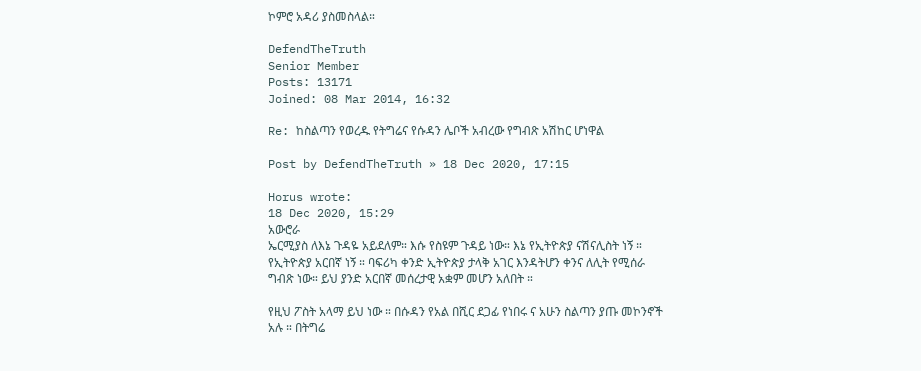ኮምሮ አዳሪ ያስመስላል።

DefendTheTruth
Senior Member
Posts: 13171
Joined: 08 Mar 2014, 16:32

Re: ከስልጣን የወረዱ የትግሬና የሱዳን ሌቦች አብረው የግብጽ አሽከር ሆነዋል

Post by DefendTheTruth » 18 Dec 2020, 17:15

Horus wrote:
18 Dec 2020, 15:29
አውሮራ
ኤርሚያስ ለእኔ ጉዳዬ አይደለም። እሱ የስዩም ጉዳይ ነው። እኔ የኢትዮጵያ ናሽናሊስት ነኝ ። የኢትዮጵያ አርበኛ ነኝ ። ባፍሪካ ቀንድ ኢትዮጵያ ታላቅ አገር እንዳትሆን ቀንና ለሊት የሚሰራ ግብጽ ነው። ይህ ያንድ አርበኛ መሰረታዊ አቋም መሆን አለበት ።

የዚህ ፖስት አላማ ይህ ነው ። በሱዳን የአል በሺር ደጋፊ የነበሩ ና አሁን ስልጣን ያጡ መኮንኖች አሉ ። በትግሬ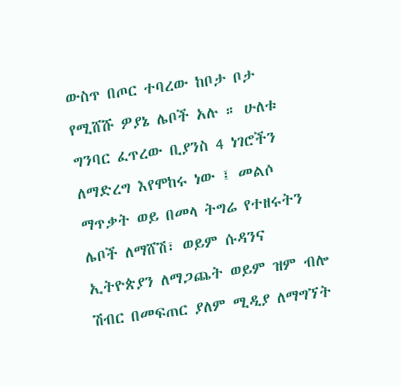ውስጥ በጦር ተባረው ከቦታ ቦታ የሚሸሹ ዎያኔ ሌቦች አሉ ። ሁለቱ ግንባር ፈጥረው ቢያንስ 4 ነገሮችን ለማድረግ እየሞከሩ ነው ፤ መልሶ ማጥቃት ወይ በመላ ትግሬ የተዘሩትን ሌቦች ለማሸሽ፣ ወይም ሱዳንና ኢትዮጵያን ለማጋጨት ወይም ዝም ብሎ ሽብር በመፍጠር ያለም ሚዲያ ለማግኘት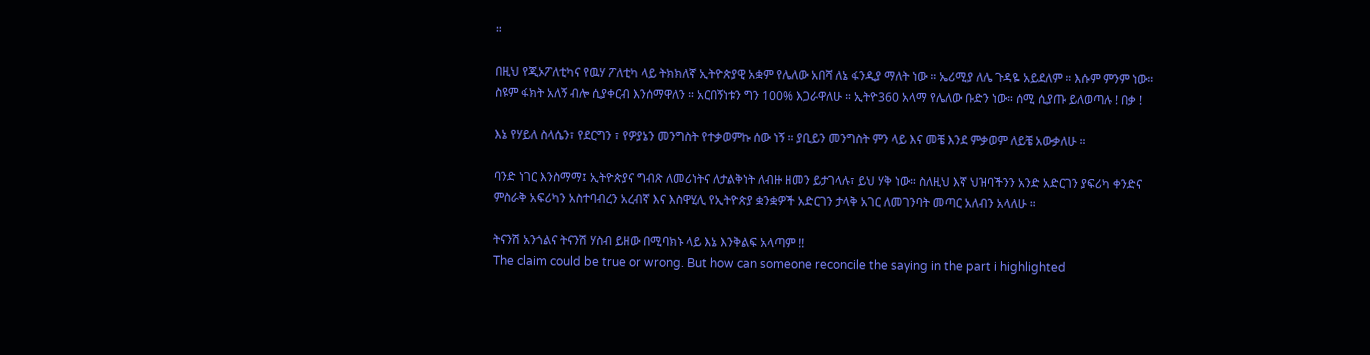።

በዚህ የጂኦፖለቲካና የዉሃ ፖለቲካ ላይ ትክክለኛ ኢትዮጵያዊ አቋም የሌለው አበሻ ለኔ ፋንዲያ ማለት ነው ። ኤሪሚያ ለሌ ጉዳዬ አይደለም ። እሱም ምንም ነው። ስዩም ፋክት አለኝ ብሎ ሲያቀርብ እንሰማዋለን ። አርበኝነቱን ግን 100% እጋራዋለሁ ። ኢትዮ360 አላማ የሌለው ቡድን ነው። ሰሚ ሲያጡ ይለወጣሉ ! በቃ !

እኔ የሃይለ ስላሴን፣ የደርግን ፣ የዎያኔን መንግስት የተቃወምኩ ሰው ነኝ ። ያቢይን መንግስት ምን ላይ እና መቼ እንደ ምቃወም ለይቼ አውቃለሁ ።

ባንድ ነገር እንስማማ፤ ኢትዮጵያና ግብጽ ለመሪነትና ለታልቅነት ለብዙ ዘመን ይታገላሉ፣ ይህ ሃቅ ነው። ስለዚህ እኛ ህዝባችንን አንድ አድርገን ያፍሪካ ቀንድና ምስራቅ አፍሪካን አስተባብረን አረብኛ እና እስዋሂሊ የኢትዮጵያ ቋንቋዎች አድርገን ታላቅ አገር ለመገንባት መጣር አለብን አላለሁ ።

ትናንሽ አንጎልና ትናንሽ ሃስብ ይዘው በሚባክኑ ላይ እኔ እንቅልፍ አላጣም !!
The claim could be true or wrong. But how can someone reconcile the saying in the part i highlighted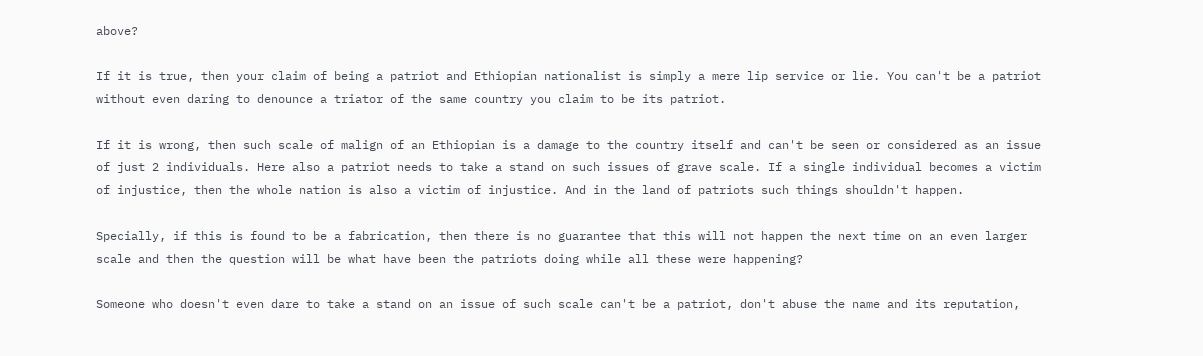above?

If it is true, then your claim of being a patriot and Ethiopian nationalist is simply a mere lip service or lie. You can't be a patriot without even daring to denounce a triator of the same country you claim to be its patriot.

If it is wrong, then such scale of malign of an Ethiopian is a damage to the country itself and can't be seen or considered as an issue of just 2 individuals. Here also a patriot needs to take a stand on such issues of grave scale. If a single individual becomes a victim of injustice, then the whole nation is also a victim of injustice. And in the land of patriots such things shouldn't happen.

Specially, if this is found to be a fabrication, then there is no guarantee that this will not happen the next time on an even larger scale and then the question will be what have been the patriots doing while all these were happening?

Someone who doesn't even dare to take a stand on an issue of such scale can't be a patriot, don't abuse the name and its reputation,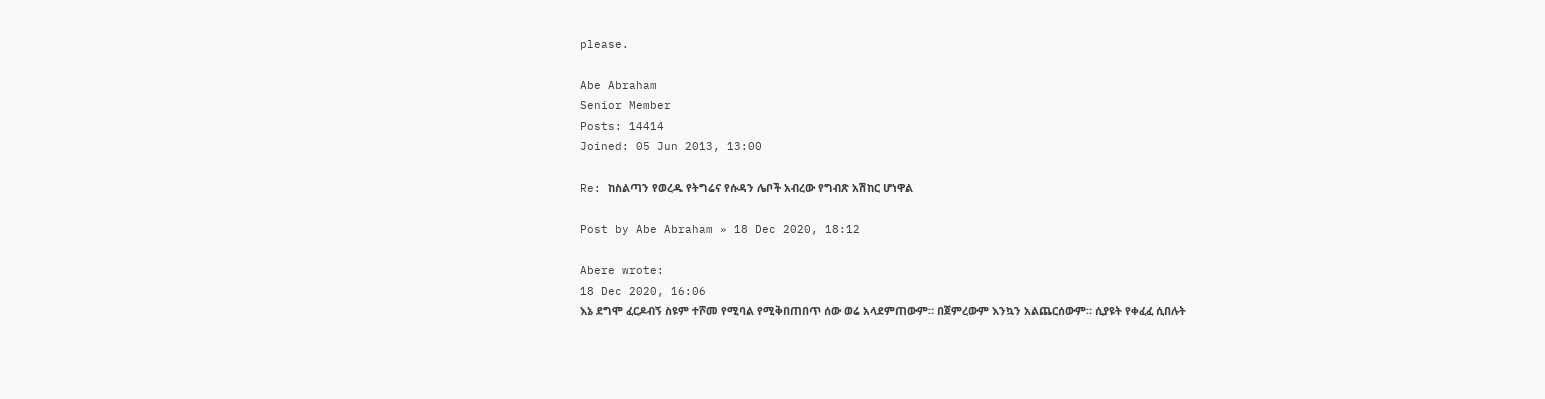please.

Abe Abraham
Senior Member
Posts: 14414
Joined: 05 Jun 2013, 13:00

Re: ከስልጣን የወረዱ የትግሬና የሱዳን ሌቦች አብረው የግብጽ አሽከር ሆነዋል

Post by Abe Abraham » 18 Dec 2020, 18:12

Abere wrote:
18 Dec 2020, 16:06
እኔ ደግሞ ፈርዶብኝ ስዩም ተሾመ የሚባል የሚቅበጠበጥ ሰው ወሬ አላደምጠውም። በጀምረውም እንኳን አልጨርሰውም። ሲያዩት የቀፈፈ ሲበሉት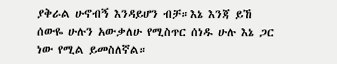ያቅራል ሁኖብኝ እንዳይሆን ብቻ።እኔ እንጃ ይኸ ሰውዬ ሁሉን አውቃለሁ የሚስጥር ሰነዱ ሁሉ እኔ ጋር ነው የሚል ይመስለኛል።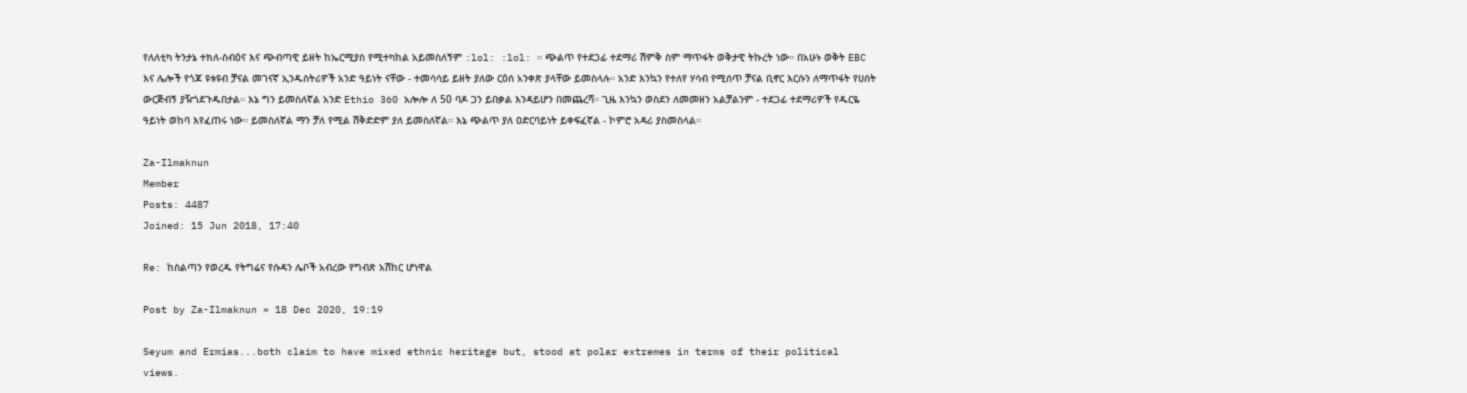የለለቲካ ትንታኔ ተክለ-ስብዕና እና ጭብጣዊ ይዘት ከኤርሚያስ የሚተካከል አይመስለኝም :lol: :lol: ። ጭልጥ የተደጋፊ ተደማሪ ሽምቅ ስም ማጥፋት ወቅታዊ ትኩረት ነው። በአሁኑ ወቅት EBC እና ሌሎች የጎጆ ዩቱዩብ ቻናል መገናኛ ኢንዱስትሪዎች አንድ ዓይነት ናቸው - ተመሳሳይ ይዘት ያለው ርዕሰ አንቀጽ ያላቸው ይመስላሉ። አንድ እንኳን የተለየ ሃሳብ የሚሰጥ ቻናል ቢኖር እርሱን ለማጥፋት የሀሰት ውርጅብኝ ያዥጎደጉዱበታል። እኔ ግን ይመስለኛል አንድ Ethio 360 አሎሎ ለ 50 ባዶ ጋን ይበቃል እንዳይሆን በመጨረሻ። ጊዜ እንኳን ወስደን ለመመዘን አልቻልንም - ተደጋፊ ተደማሪዎች የዱርዬ ዓይነት ወከባ እየፈጠሩ ነው። ይመስለኛል ማን ቻለ የሚል ሽቅድድም ያለ ይመስለኛል። እኔ ጭልጥ ያለ ዐድርባይነት ይቀፍፈኛል - ኮምሮ አዳሪ ያስመስላል።

Za-Ilmaknun
Member
Posts: 4487
Joined: 15 Jun 2018, 17:40

Re: ከስልጣን የወረዱ የትግሬና የሱዳን ሌቦች አብረው የግብጽ አሽከር ሆነዋል

Post by Za-Ilmaknun » 18 Dec 2020, 19:19

Seyum and Ermias...both claim to have mixed ethnic heritage but, stood at polar extremes in terms of their political views.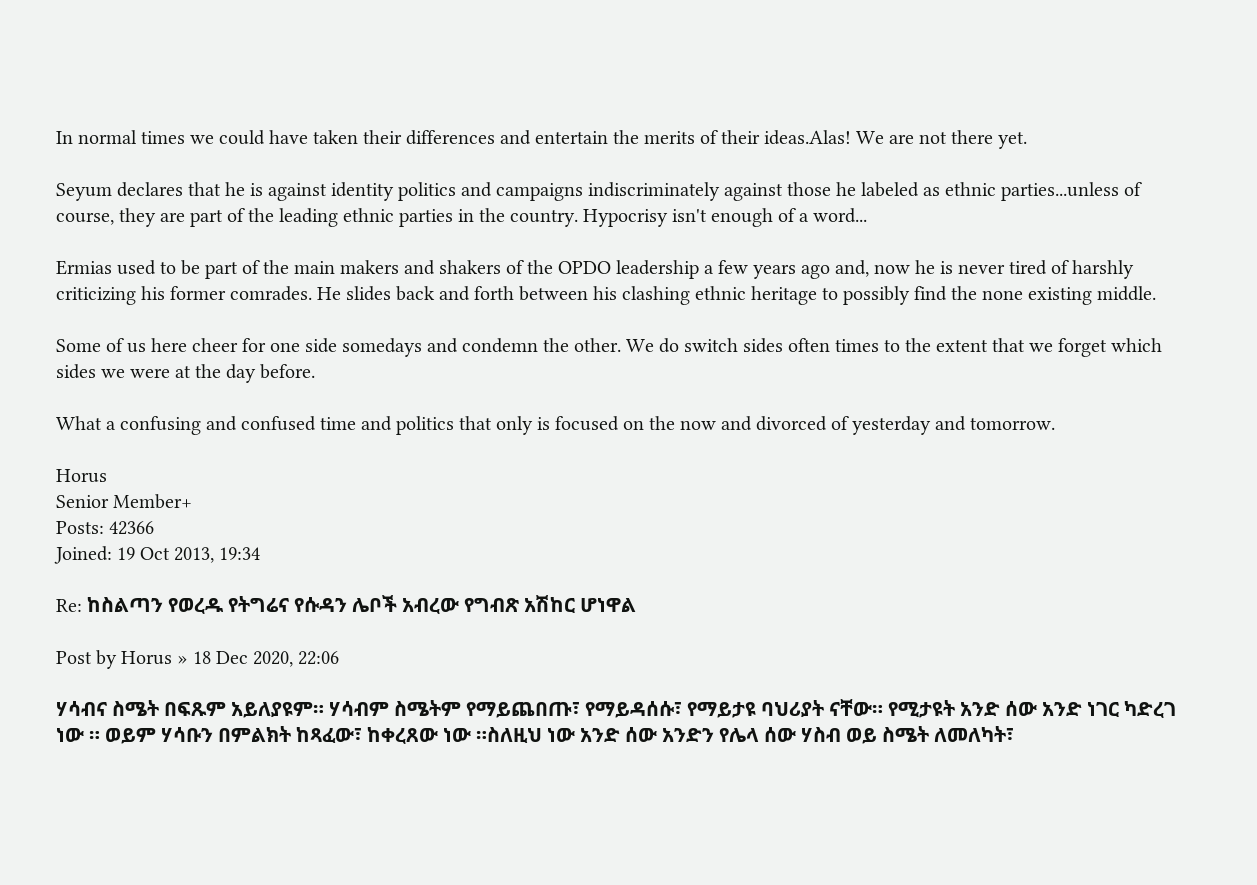In normal times we could have taken their differences and entertain the merits of their ideas.Alas! We are not there yet.

Seyum declares that he is against identity politics and campaigns indiscriminately against those he labeled as ethnic parties...unless of course, they are part of the leading ethnic parties in the country. Hypocrisy isn't enough of a word...

Ermias used to be part of the main makers and shakers of the OPDO leadership a few years ago and, now he is never tired of harshly criticizing his former comrades. He slides back and forth between his clashing ethnic heritage to possibly find the none existing middle.

Some of us here cheer for one side somedays and condemn the other. We do switch sides often times to the extent that we forget which sides we were at the day before.

What a confusing and confused time and politics that only is focused on the now and divorced of yesterday and tomorrow.

Horus
Senior Member+
Posts: 42366
Joined: 19 Oct 2013, 19:34

Re: ከስልጣን የወረዱ የትግሬና የሱዳን ሌቦች አብረው የግብጽ አሽከር ሆነዋል

Post by Horus » 18 Dec 2020, 22:06

ሃሳብና ስሜት በፍጹም አይለያዩም። ሃሳብም ስሜትም የማይጨበጡ፣ የማይዳሰሱ፣ የማይታዩ ባህሪያት ናቸው። የሚታዩት አንድ ሰው አንድ ነገር ካድረገ ነው ። ወይም ሃሳቡን በምልክት ከጻፈው፣ ከቀረጸው ነው ።ስለዚህ ነው አንድ ሰው አንድን የሌላ ሰው ሃስብ ወይ ስሜት ለመለካት፣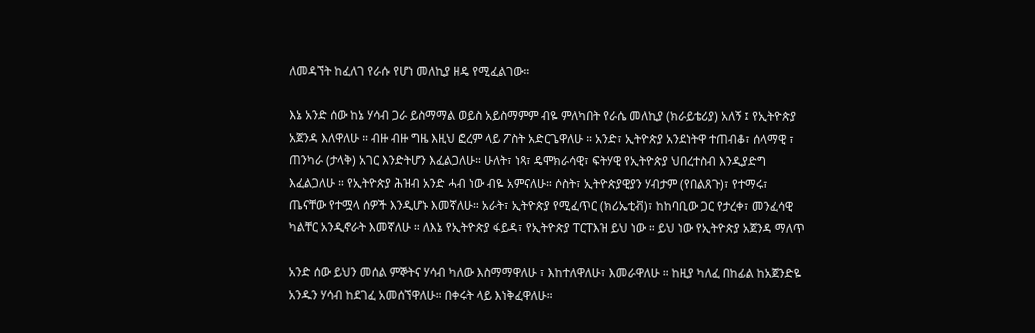ለመዳኘት ከፈለገ የራሱ የሆነ መለኪያ ዘዴ የሚፈልገው።

እኔ አንድ ሰው ከኔ ሃሳብ ጋራ ይስማማል ወይስ አይስማምም ብዬ ምለካበት የራሴ መለኪያ (ክራይቴሪያ) አለኝ ፤ የኢትዮጵያ አጀንዳ እለዋለሁ ። ብዙ ብዙ ግዜ እዚህ ፎረም ላይ ፖስት አድርጌዋለሁ ። አንድ፣ ኢትዮጵያ አንደነትዋ ተጠብቆ፣ ሰላማዊ ፣ ጠንካራ (ታላቅ) አገር እንድትሆን እፈልጋለሁ። ሁለት፣ ነጻ፣ ዴሞክራሳዊ፣ ፍትሃዊ የኢትዮጵያ ህበረተስብ እንዲያድግ እፈልጋለሁ ። የኢትዮጵያ ሕዝብ አንድ ሓብ ነው ብዬ አምናለሁ። ሶስት፣ ኢትዮጵያዊያን ሃብታም (የበልጸጉ)፣ የተማሩ፣ ጤናቸው የተሟላ ሰዎች እንዲሆኑ እመኛለሁ። አራት፣ ኢትዮጵያ የሚፈጥር (ክሪኤቲቭ)፣ ከከባቢው ጋር የታረቀ፣ መንፈሳዊ ካልቸር አንዲኖራት እመኛለሁ ። ለእኔ የኢትዮጵያ ፋይዳ፣ የኢትዮጵያ ፐርፐእዝ ይህ ነው ። ይህ ነው የኢትዮጵያ አጀንዳ ማለጥ

አንድ ሰው ይህን መሰል ምኞትና ሃሳብ ካለው እስማማዋለሁ ፣ እከተለዋለሁ፣ እመራዋለሁ ። ከዚያ ካለፈ በከፊል ከአጀንድዬ አንዱን ሃሳብ ከደገፈ አመሰኘዋለሁ። በቀሩት ላይ እነቅፈዋለሁ።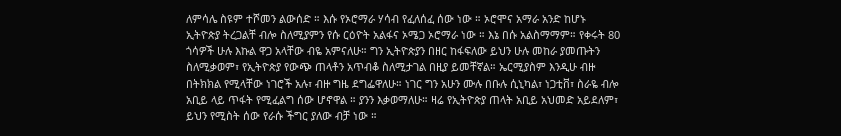ለምሳሌ ስዩም ተሾመን ልውሰድ ። እሱ የኦሮማራ ሃሳብ የፈለሰፈ ሰው ነው ። ኦሮሞና አማራ አንድ ከሆኑ ኢትዮጵያ ትረጋልቸ ብሎ ስለሚያምን የሱ ርዕዮት አልፋና ኦሜጋ ኦሮማራ ነው ። እኔ በሱ አልስማማም። የቀሩት 80 ጎሳዎች ሁሉ እኩል ዋጋ አላቸው ብዬ አምናለሁ። ግን ኢትዮጵያን በዘር ከፋፍለው ይህን ሁሉ መከራ ያመጡትን ስለሚቃወም፣ የኢትዮጵያ የውጭ ጠላቶን አጥብቆ ስለሚታገል በዚያ ይመቸኛል። ኤርሚያስም እንዲሁ ብዙ በትክክል የሚላቸው ነገሮች አሉ፣ ብዙ ግዜ ደግፌዋለሁ። ነገር ግን አሁን ሙሉ በቡሉ ሲኒካል፣ ነጋቲቨ፣ ስራዬ ብሎ አቢይ ላይ ጥፋት የሚፈልግ ሰው ሆኖዋል ። ያንን እቃወማለሁ። ዛሬ የኢትዮጵያ ጠላት አቢይ አህመድ አይደለም፣ ይህን የሚስት ሰው የራሱ ችግር ያለው ብቻ ነው ።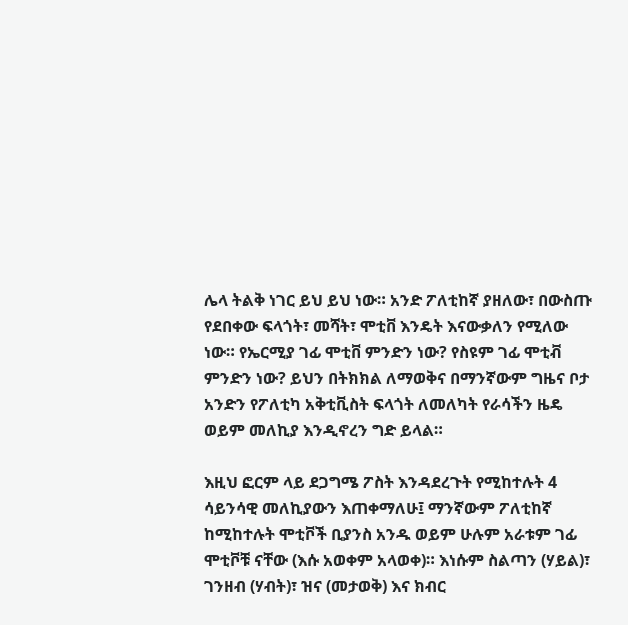ሌላ ትልቅ ነገር ይህ ይህ ነው። አንድ ፖለቲከኛ ያዘለው፣ በውስጡ የደበቀው ፍላጎት፣ መሻት፣ ሞቲቨ እንዴት እናውቃለን የሚለው ነው። የኤርሚያ ገፊ ሞቲቨ ምንድን ነው? የስዩም ገፊ ሞቲቭ ምንድን ነው? ይህን በትክክል ለማወቅና በማንኛውም ግዜና ቦታ አንድን የፖለቲካ አቅቲቪስት ፍላጎት ለመለካት የራሳችን ዜዴ ወይም መለኪያ እንዲኖረን ግድ ይላል።

እዚህ ፎርም ላይ ደጋግሜ ፖስት እንዳደረጉት የሚከተሉት 4 ሳይንሳዊ መለኪያውን እጠቀማለሁ፤ ማንኛውም ፖለቲከኛ ከሚከተሉት ሞቲቮች ቢያንስ አንዱ ወይም ሁሉም አራቱም ገፊ ሞቲቮቹ ናቸው (እሱ አወቀም አላወቀ)። እነሱም ስልጣን (ሃይል)፣ ገንዘብ (ሃብት)፣ ዝና (መታወቅ) እና ክብር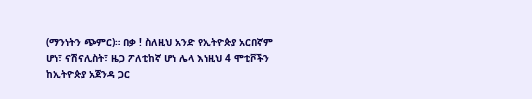(ማንነትን ጭምር)። በቃ ! ስለዚህ አንድ የኢትዮጵያ አርበኛም ሆነ፣ ናሽናሊስት፣ ዜጋ ፖለቲከኛ ሆነ ሌላ እነዚህ 4 ሞቲቮችን ከኢትዮጵያ አጀንዳ ጋር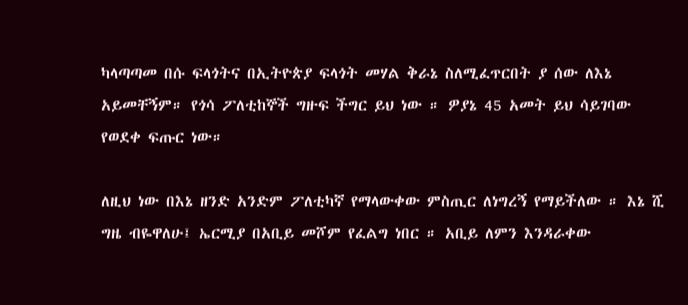ካላጣጣመ በሱ ፍላጎትና በኢትዮጵያ ፍላጎት መሃል ቅራኔ ስለሚፈጥርበት ያ ሰው ለእኔ አይመቸኝም። የጎሳ ፖለቲከኞች ግዙፍ ችግር ይህ ነው ። ዎያኔ 45 አመት ይህ ሳይገባው የወደቀ ፍጡር ነው።

ለዚህ ነው በእኔ ዘንድ አንድም ፖለቲካኛ የማላውቀው ምስጢር ለነግረኝ የማይችለው ። እኔ ሺ ግዜ ብዬዋለሁ፤ ኤርሚያ በአቢይ መሾም የፈልግ ነበር ። አቢይ ለምን እንዳራቀው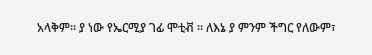አላቅም። ያ ነው የኤርሚያ ገፊ ሞቲቭ ። ለእኔ ያ ምንም ችግር የለውም፣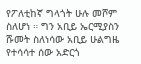የፖለቲከኛ ግላጎት ሁሉ መሾም ስለሆነ ። ግን አቢይ ኤርሚያስን ሹመት ስለነሳው አቢይ ሁልግዜ የተሳሳተ ሰው አድርጎ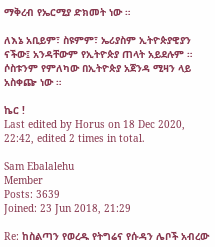ማቅረብ የኤርሚያ ድክመት ነው ።

ለእኔ አቢይም፣ ስዩምም፣ ኤሪያስም ኢትዮጵያዊያን ናችው፤ አንዳቸውም የኢትዮጵያ ጠላት አይደሉም ። ሶስቱንም የምለካው በኢትዮጵያ አጀንዳ ሚዛን ላይ አስቀጬ ነው ።

ኬር !
Last edited by Horus on 18 Dec 2020, 22:42, edited 2 times in total.

Sam Ebalalehu
Member
Posts: 3639
Joined: 23 Jun 2018, 21:29

Re: ከስልጣን የወረዱ የትግሬና የሱዳን ሌቦች አብረው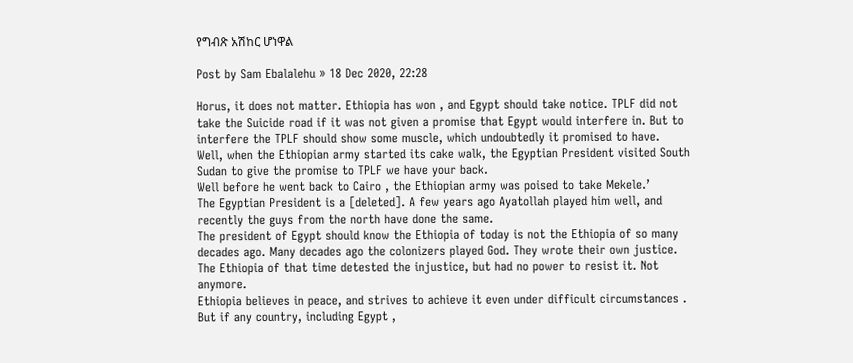የግብጽ አሽከር ሆነዋል

Post by Sam Ebalalehu » 18 Dec 2020, 22:28

Horus, it does not matter. Ethiopia has won , and Egypt should take notice. TPLF did not take the Suicide road if it was not given a promise that Egypt would interfere in. But to interfere the TPLF should show some muscle, which undoubtedly it promised to have.
Well, when the Ethiopian army started its cake walk, the Egyptian President visited South Sudan to give the promise to TPLF we have your back.
Well before he went back to Cairo , the Ethiopian army was poised to take Mekele.’
The Egyptian President is a [deleted]. A few years ago Ayatollah played him well, and recently the guys from the north have done the same.
The president of Egypt should know the Ethiopia of today is not the Ethiopia of so many decades ago. Many decades ago the colonizers played God. They wrote their own justice. The Ethiopia of that time detested the injustice, but had no power to resist it. Not anymore.
Ethiopia believes in peace, and strives to achieve it even under difficult circumstances . But if any country, including Egypt ,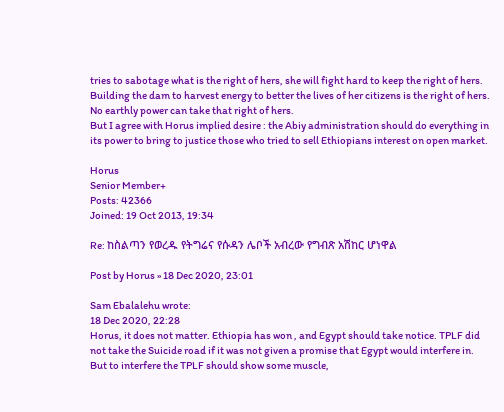tries to sabotage what is the right of hers, she will fight hard to keep the right of hers. Building the dam to harvest energy to better the lives of her citizens is the right of hers. No earthly power can take that right of hers.
But I agree with Horus implied desire : the Abiy administration should do everything in its power to bring to justice those who tried to sell Ethiopians interest on open market.

Horus
Senior Member+
Posts: 42366
Joined: 19 Oct 2013, 19:34

Re: ከስልጣን የወረዱ የትግሬና የሱዳን ሌቦች አብረው የግብጽ አሽከር ሆነዋል

Post by Horus » 18 Dec 2020, 23:01

Sam Ebalalehu wrote:
18 Dec 2020, 22:28
Horus, it does not matter. Ethiopia has won , and Egypt should take notice. TPLF did not take the Suicide road if it was not given a promise that Egypt would interfere in. But to interfere the TPLF should show some muscle,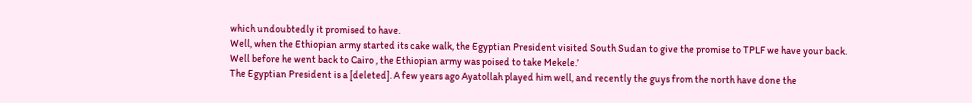which undoubtedly it promised to have.
Well, when the Ethiopian army started its cake walk, the Egyptian President visited South Sudan to give the promise to TPLF we have your back.
Well before he went back to Cairo , the Ethiopian army was poised to take Mekele.’
The Egyptian President is a [deleted]. A few years ago Ayatollah played him well, and recently the guys from the north have done the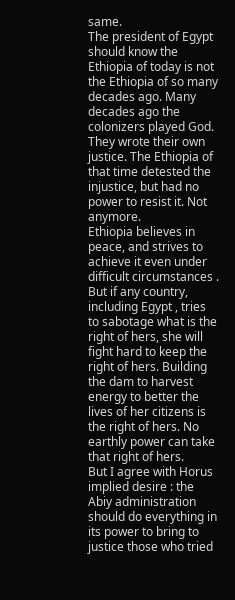same.
The president of Egypt should know the Ethiopia of today is not the Ethiopia of so many decades ago. Many decades ago the colonizers played God. They wrote their own justice. The Ethiopia of that time detested the injustice, but had no power to resist it. Not anymore.
Ethiopia believes in peace, and strives to achieve it even under difficult circumstances . But if any country, including Egypt , tries to sabotage what is the right of hers, she will fight hard to keep the right of hers. Building the dam to harvest energy to better the lives of her citizens is the right of hers. No earthly power can take that right of hers.
But I agree with Horus implied desire : the Abiy administration should do everything in its power to bring to justice those who tried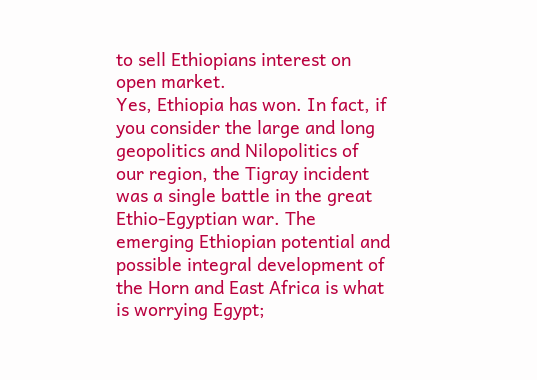to sell Ethiopians interest on open market.
Yes, Ethiopia has won. In fact, if you consider the large and long geopolitics and Nilopolitics of our region, the Tigray incident was a single battle in the great Ethio-Egyptian war. The emerging Ethiopian potential and possible integral development of the Horn and East Africa is what is worrying Egypt;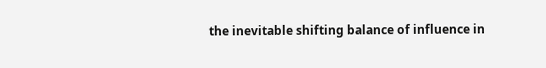the inevitable shifting balance of influence in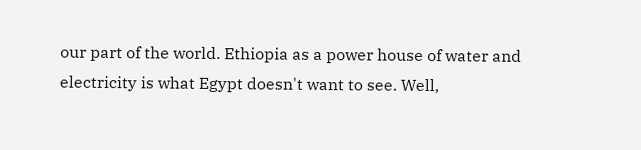our part of the world. Ethiopia as a power house of water and electricity is what Egypt doesn't want to see. Well,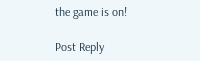the game is on!

Post Reply